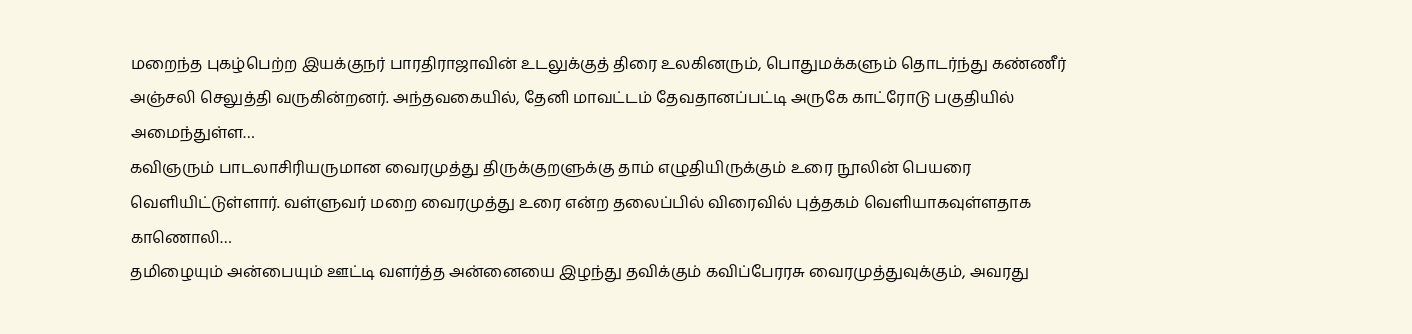மறைந்த புகழ்பெற்ற இயக்குநர் பாரதிராஜாவின் உடலுக்குத் திரை உலகினரும், பொதுமக்களும் தொடர்ந்து கண்ணீர் அஞ்சலி செலுத்தி வருகின்றனர். அந்தவகையில், தேனி மாவட்டம் தேவதானப்பட்டி அருகே காட்ரோடு பகுதியில் அமைந்துள்ள…
கவிஞரும் பாடலாசிரியருமான வைரமுத்து திருக்குறளுக்கு தாம் எழுதியிருக்கும் உரை நூலின் பெயரை வெளியிட்டுள்ளார். வள்ளுவர் மறை வைரமுத்து உரை என்ற தலைப்பில் விரைவில் புத்தகம் வெளியாகவுள்ளதாக காணொலி…
தமிழையும் அன்பையும் ஊட்டி வளர்த்த அன்னையை இழந்து தவிக்கும் கவிப்பேரரசு வைரமுத்துவுக்கும், அவரது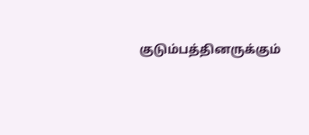குடும்பத்தினருக்கும்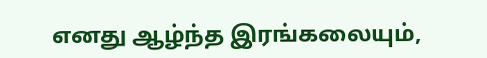எனது ஆழ்ந்த இரங்கலையும்,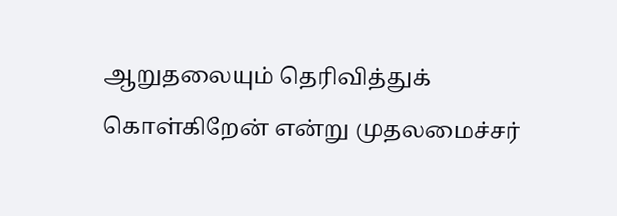ஆறுதலையும் தெரிவித்துக் கொள்கிறேன் என்று முதலமைச்சர்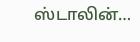ஸ்டாலின்…